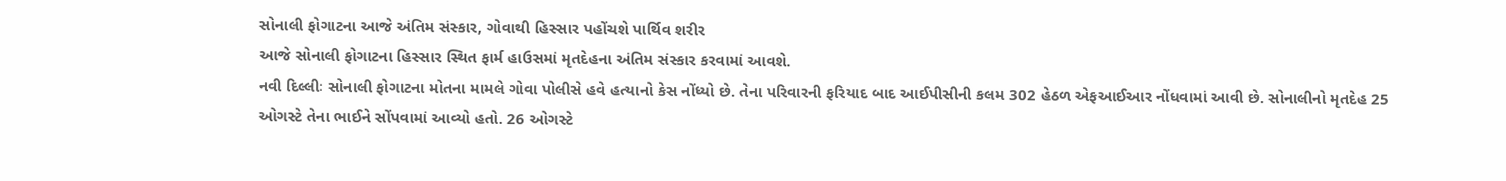સોનાલી ફોગાટના આજે અંતિમ સંસ્કાર, ગોવાથી હિસ્સાર પહોંચશે પાર્થિવ શરીર
આજે સોનાલી ફોગાટના હિસ્સાર સ્થિત ફાર્મ હાઉસમાં મૃતદેહના અંતિમ સંસ્કાર કરવામાં આવશે.
નવી દિલ્લીઃ સોનાલી ફોગાટના મોતના મામલે ગોવા પોલીસે હવે હત્યાનો કેસ નોંધ્યો છે. તેના પરિવારની ફરિયાદ બાદ આઈપીસીની કલમ 302 હેઠળ એફઆઈઆર નોંધવામાં આવી છે. સોનાલીનો મૃતદેહ 25 ઓગસ્ટે તેના ભાઈને સોંપવામાં આવ્યો હતો. 26 ઓગસ્ટે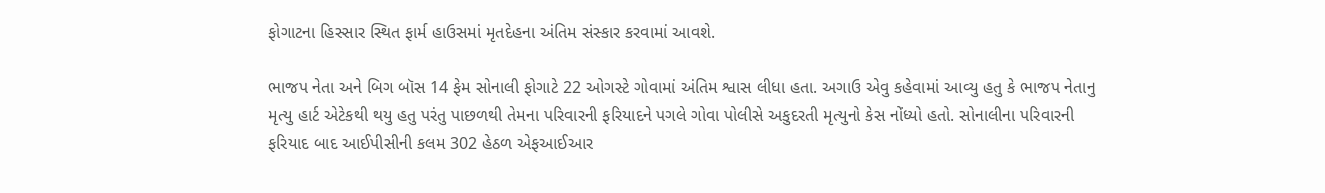ફોગાટના હિસ્સાર સ્થિત ફાર્મ હાઉસમાં મૃતદેહના અંતિમ સંસ્કાર કરવામાં આવશે.

ભાજપ નેતા અને બિગ બૉસ 14 ફેમ સોનાલી ફોગાટે 22 ઓગસ્ટે ગોવામાં અંતિમ શ્વાસ લીધા હતા. અગાઉ એવુ કહેવામાં આવ્યુ હતુ કે ભાજપ નેતાનુ મૃત્યુ હાર્ટ એટેકથી થયુ હતુ પરંતુ પાછળથી તેમના પરિવારની ફરિયાદને પગલે ગોવા પોલીસે અકુદરતી મૃત્યુનો કેસ નોંધ્યો હતો. સોનાલીના પરિવારની ફરિયાદ બાદ આઈપીસીની કલમ 302 હેઠળ એફઆઈઆર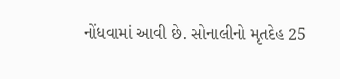નોંધવામાં આવી છે. સોનાલીનો મૃતદેહ 25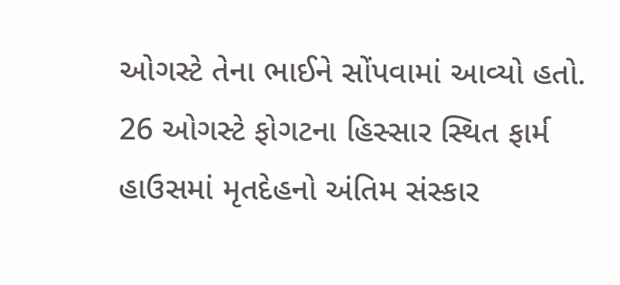ઓગસ્ટે તેના ભાઈને સોંપવામાં આવ્યો હતો. 26 ઓગસ્ટે ફોગટના હિસ્સાર સ્થિત ફાર્મ હાઉસમાં મૃતદેહનો અંતિમ સંસ્કાર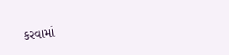કરવામાં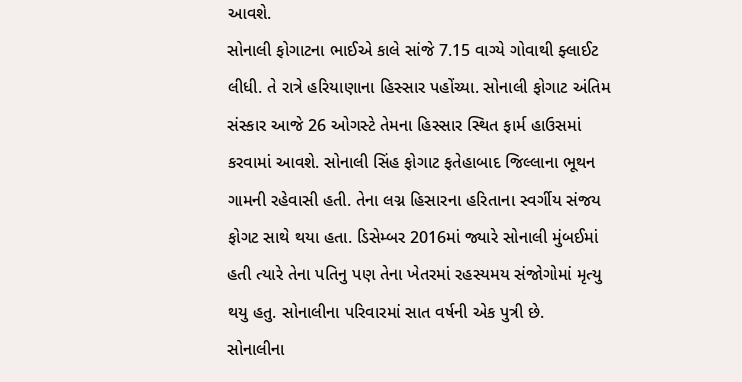આવશે.
સોનાલી ફોગાટના ભાઈએ કાલે સાંજે 7.15 વાગ્યે ગોવાથી ફ્લાઈટ લીધી. તે રાત્રે હરિયાણાના હિસ્સાર પહોંચ્યા. સોનાલી ફોગાટ અંતિમ સંસ્કાર આજે 26 ઓગસ્ટે તેમના હિસ્સાર સ્થિત ફાર્મ હાઉસમાં કરવામાં આવશે. સોનાલી સિંહ ફોગાટ ફતેહાબાદ જિલ્લાના ભૂથન ગામની રહેવાસી હતી. તેના લગ્ન હિસારના હરિતાના સ્વર્ગીય સંજય ફોગટ સાથે થયા હતા. ડિસેમ્બર 2016માં જ્યારે સોનાલી મુંબઈમાં હતી ત્યારે તેના પતિનુ પણ તેના ખેતરમાં રહસ્યમય સંજોગોમાં મૃત્યુ થયુ હતુ. સોનાલીના પરિવારમાં સાત વર્ષની એક પુત્રી છે.
સોનાલીના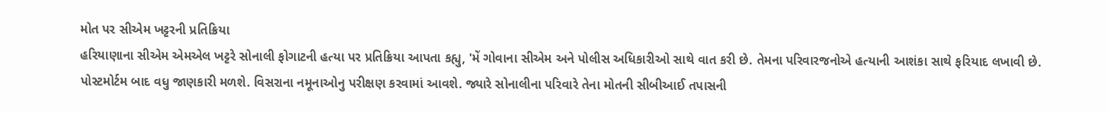મોત પર સીએમ ખટ્ટરની પ્રતિક્રિયા
હરિયાણાના સીએમ એમએલ ખટ્ટરે સોનાલી ફોગાટની હત્યા પર પ્રતિક્રિયા આપતા કહ્યુ, 'મેં ગોવાના સીએમ અને પોલીસ અધિકારીઓ સાથે વાત કરી છે. તેમના પરિવારજનોએ હત્યાની આશંકા સાથે ફરિયાદ લખાવી છે. પોસ્ટમોર્ટમ બાદ વધુ જાણકારી મળશે. વિસરાના નમૂનાઓનુ પરીક્ષણ કરવામાં આવશે. જ્યારે સોનાલીના પરિવારે તેના મોતની સીબીઆઈ તપાસની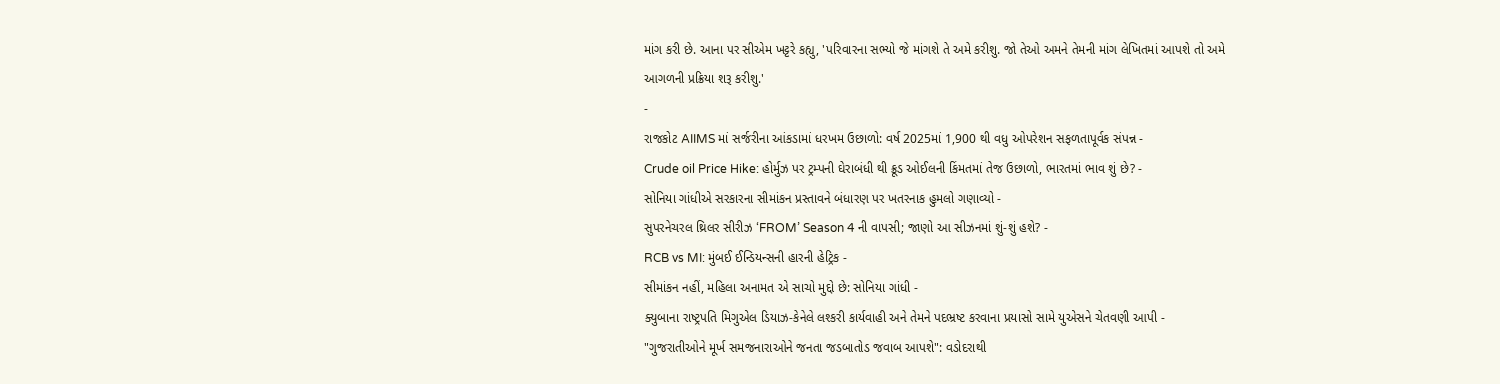માંગ કરી છે. આના પર સીએમ ખટ્ટરે કહ્યુ, 'પરિવારના સભ્યો જે માંગશે તે અમે કરીશુ. જો તેઓ અમને તેમની માંગ લેખિતમાં આપશે તો અમે આગળની પ્રક્રિયા શરૂ કરીશુ.'
-
રાજકોટ AIIMS માં સર્જરીના આંકડામાં ધરખમ ઉછાળો: વર્ષ 2025માં 1,900 થી વધુ ઓપરેશન સફળતાપૂર્વક સંપન્ન -
Crude oil Price Hike: હોર્મુઝ પર ટ્રમ્પની ઘેરાબંધી થી ક્રૂડ ઓઈલની કિંમતમાં તેજ ઉછાળો, ભારતમાં ભાવ શું છે? -
સોનિયા ગાંધીએ સરકારના સીમાંકન પ્રસ્તાવને બંધારણ પર ખતરનાક હુમલો ગણાવ્યો -
સુપરનેચરલ થ્રિલર સીરીઝ ‘FROM’ Season 4 ની વાપસી; જાણો આ સીઝનમાં શું-શું હશે? -
RCB vs MI: મુંબઈ ઈન્ડિયન્સની હારની હેટ્રિક -
સીમાંકન નહીં, મહિલા અનામત એ સાચો મુદ્દો છે: સોનિયા ગાંધી -
ક્યુબાના રાષ્ટ્રપતિ મિગુએલ ડિયાઝ-કેનેલે લશ્કરી કાર્યવાહી અને તેમને પદભ્રષ્ટ કરવાના પ્રયાસો સામે યુએસને ચેતવણી આપી -
"ગુજરાતીઓને મૂર્ખ સમજનારાઓને જનતા જડબાતોડ જવાબ આપશે": વડોદરાથી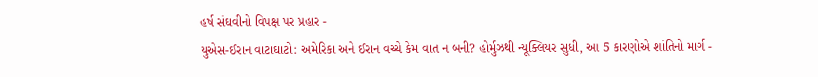હર્ષ સંઘવીનો વિપક્ષ પર પ્રહાર -
યુએસ-ઈરાન વાટાઘાટો: અમેરિકા અને ઈરાન વચ્ચે કેમ વાત ન બની? હોર્મુઝથી ન્યૂક્લિયર સુધી, આ 5 કારણોએ શાંતિનો માર્ગ -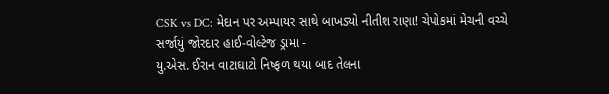CSK vs DC: મેદાન પર અમ્પાયર સાથે બાખડ્યો નીતીશ રાણા! ચેપોકમાં મેચની વચ્ચે સર્જાયું જોરદાર હાઈ-વોલ્ટેજ ડ્રામા -
યુ.એસ. ઈરાન વાટાઘાટો નિષ્ફળ થયા બાદ તેલના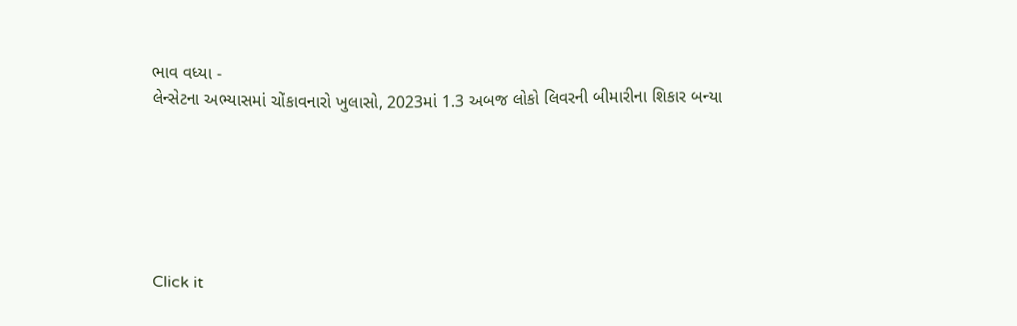ભાવ વધ્યા -
લેન્સેટના અભ્યાસમાં ચોંકાવનારો ખુલાસો, 2023માં 1.3 અબજ લોકો લિવરની બીમારીના શિકાર બન્યા






Click it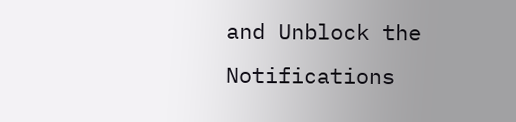and Unblock the Notifications